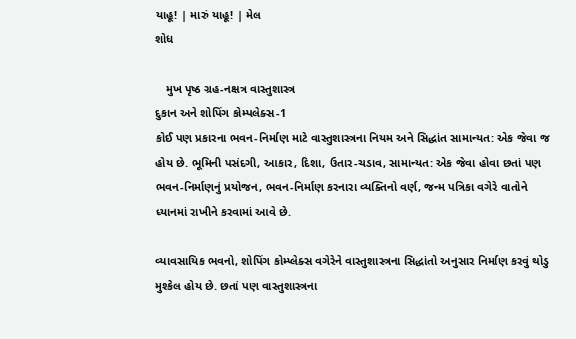યાહૂ! | મારું યાહૂ! | મેલ
શોધ

   મુખ પૃષ્ઠ ગ્રહ-નક્ષત્ર વાસ્તુશાસ્ત્ર
દુકાન અને શોપિંગ કોમ્પલેક્સ-1
કોઈ પણ પ્રકારના ભવન-નિર્માણ માટે વાસ્તુશાસ્ત્રના નિયમ અને સિદ્ધાંત સામાન્યત: એક જેવા જ હોય છે. ભૂમિની પસંદગી, આકાર, દિશા, ઉતાર-ચડાવ, સામાન્યત: એક જેવા હોવા છતાં પણ ભવન-નિર્માણનું પ્રયોજન, ભવન-નિર્માણ કરનારા વ્યક્તિનો વર્ણ, જન્મ પત્રિકા વગેરે વાતોને ધ્યાનમાં રાખીને કરવામાં આવે છે.

વ્યાવસાયિક ભવનો, શોપિંગ કોમ્પ્લેક્સ વગેરેને વાસ્તુશાસ્ત્રના સિદ્ધાંતો અનુસાર નિર્માણ કરવું થોડુ મુશ્કેલ હોય છે. છતાં પણ વાસ્તુશાસ્ત્રના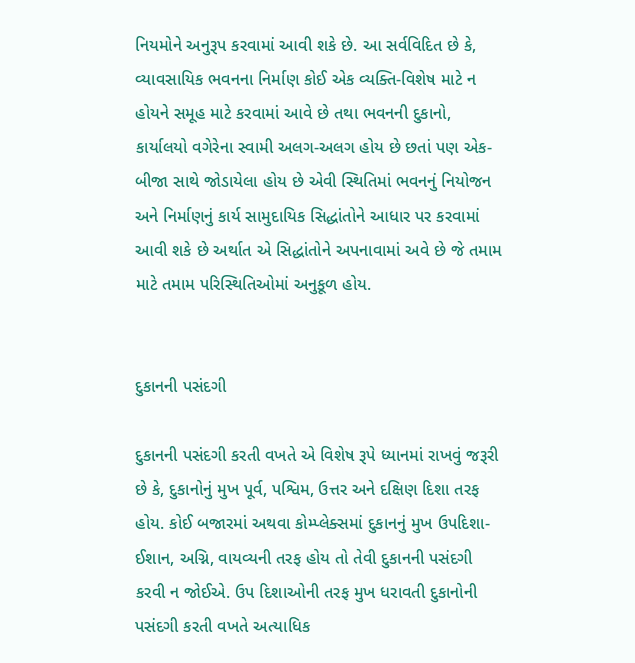નિયમોને અનુરૂપ કરવામાં આવી શકે છે. આ સર્વવિદિત છે કે, વ્યાવસાયિક ભવનના નિર્માણ કોઈ એક વ્યક્તિ-વિશેષ માટે ન હોયને સમૂહ માટે કરવામાં આવે છે તથા ભવનની દુકાનો, કાર્યાલયો વગેરેના સ્વામી અલગ-અલગ હોય છે છતાં પણ એક-બીજા સાથે જોડાયેલા હોય છે એવી સ્થિતિમાં ભવનનું નિયોજન અને નિર્માણનું કાર્ય સામુદાયિક સિદ્ધાંતોને આધાર પર કરવામાં આવી શકે છે અર્થાત એ સિદ્ધાંતોને અપનાવામાં અવે છે જે તમામ માટે તમામ પરિસ્થિતિઓમાં અનુકૂળ હોય.


દુકાનની પસંદગી

દુકાનની પસંદગી કરતી વખતે એ વિશેષ રૂપે ધ્યાનમાં રાખવું જરૂરી છે કે, દુકાનોનું મુખ પૂર્વ, પશ્વિમ, ઉત્તર અને દક્ષિણ દિશા તરફ હોય. કોઈ બજારમાં અથવા કોમ્પ્લેક્સમાં દુકાનનું મુખ ઉપદિશા-ઈશાન, અગ્નિ, વાયવ્યની તરફ હોય તો તેવી દુકાનની પસંદગી કરવી ન જોઈએ. ઉપ દિશાઓની તરફ મુખ ધરાવતી દુકાનોની પસંદગી કરતી વખતે અત્યાધિક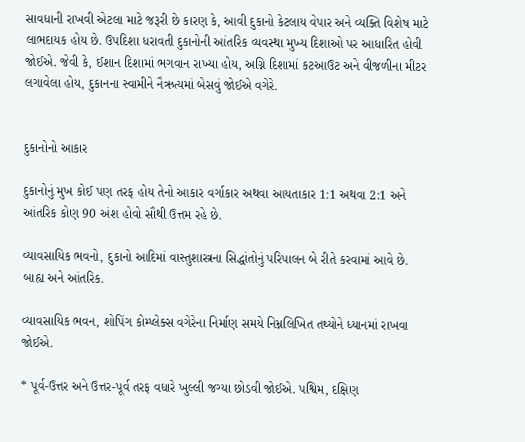સાવધાની રાખવી એટલા માટે જરૂરી છે કારણ કે, આવી દુકાનો કેટલાય વેપાર અને વ્યક્તિ વિશેષ માટે લાભદાયક હોય છે. ઉપદિશા ધરાવતી દુકાનોની આંતરિક વ્યવસ્થા મુખ્ય દિશાઓ પર આધારિત હોવી જોઈએ. જેવી કે, ઈશાન દિશામાં ભગવાન રાખ્યા હોય, અગ્નિ દિશામાં કટઆઉટ અને વીજળીના મીટર લગાવેલા હોય, દુકાનના સ્વામીને નૈઋત્યમાં બેસવું જોઈએ વગેરે.


દુકાનોનો આકાર

દુકાનોનું મુખ કોઈ પણ તરફ હોય તેનો આકાર વર્ગાકાર અથવા આયતાકાર 1:1 અથવા 2:1 અને આંતરિક કોણ 90 અંશ હોવો સૌથી ઉત્તમ રહે છે.

વ્યાવસાયિક ભવનો, દુકાનો આદિમાં વાસ્તુશાસ્ત્રના સિદ્ધાંતોનું પરિપાલન બે રીતે કરવામાં આવે છે. બાહ્ય અને આંતરિક.

વ્યાવસાયિક ભવન, શોપિંગ કોમ્પ્લેક્સ વગેરેના નિર્માણ સમયે નિમ્નલિખિત તથ્યોને ધ્યાનમાં રાખવા જોઈએ.

* પૂર્વ-ઉત્તર અને ઉત્તર-પૂર્વ તરફ વધારે ખુલ્લી જગ્યા છોડવી જોઈએ. પશ્વિમ, દક્ષિણ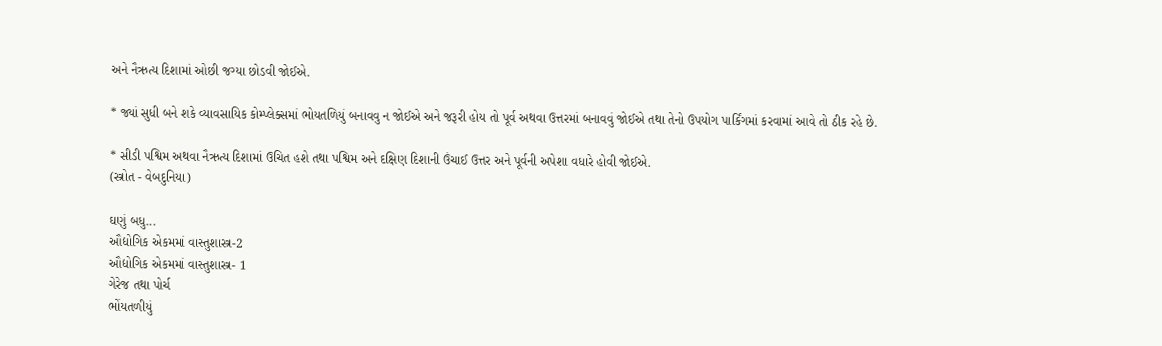અને નૈઋત્ય દિશામાં ઓછી જગ્યા છોડવી જોઈએ.

* જ્યાં સુધી બને શકે વ્યાવસાયિક કોમ્પ્લેક્સમાં ભોયતળિયું બનાવવુ ન જોઈએ અને જરૂરી હોય તો પૂર્વ અથવા ઉત્તરમાં બનાવવું જોઈએ તથા તેનો ઉપયોગ પાર્કિંગમાં કરવામાં આવે તો ઠીક રહે છે.

* સીડી પશ્વિમ અથવા નૈઋત્ય દિશામાં ઉચિત હશે તથા પશ્વિમ અને દક્ષિણ દિશાની ઉંચાઈ ઉત્તર અને પૂર્વની અપેશા વધારે હોવી જોઈએ.
(સ્ત્રોત - વેબદુનિયા)

ઘણું બધુ...
ઔદ્યોગિક એકમમાં વાસ્તુશાસ્ત્ર-2
ઔદ્યોગિક એકમમાં વાસ્તુશાસ્ત્ર- 1
ગેરેજ તથા પોર્ચ
ભોંયતળીયું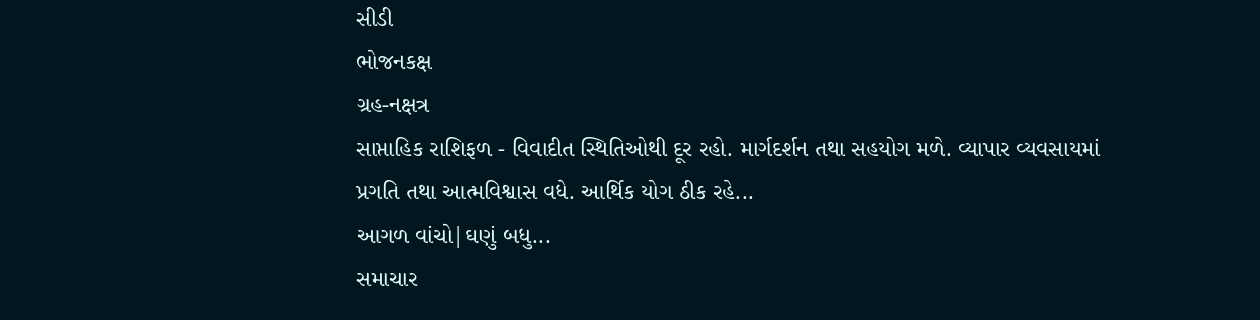સીડી
ભોજનકક્ષ
ગ્રહ-નક્ષત્ર
સાપ્તાહિક રાશિફળ - વિવાદીત સ્થિતિઓથી દૂર રહો. માર્ગદર્શન તથા સહયોગ મળે. વ્યાપાર વ્યવસાયમાં પ્રગતિ તથા આત્મવિશ્વાસ વધે. આર્થિક યોગ ઠીક રહે...
આગળ વાંચો|ઘણું બધુ...
સમાચાર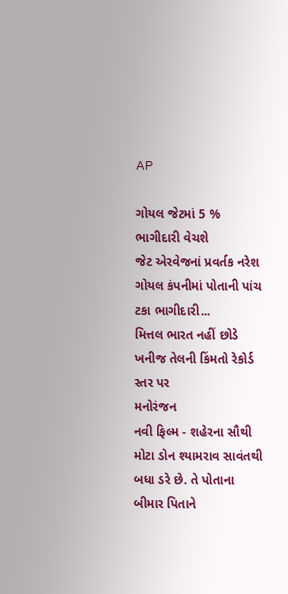AP

ગોયલ જેટમાં 5 % ભાગીદારી વેચશે
જેટ એરવેજનાં પ્રવર્તક નરેશ ગોયલ કંપનીમાં પોતાની પાંચ ટકા ભાગીદારી...
મિત્તલ ભારત નહીં છોડે
ખનીજ તેલની કિંમતો રેકોર્ડ સ્તર પર
મનોરંજન
નવી ફિલ્મ - શહેરના સૌથી મોટા ડોન શ્યામરાવ સાવંતથી બધા ડરે છે. તે પોતાના બીમાર પિતાને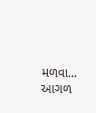મળવા...
આગળ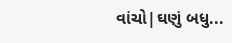વાંચો|ઘણું બધુ...